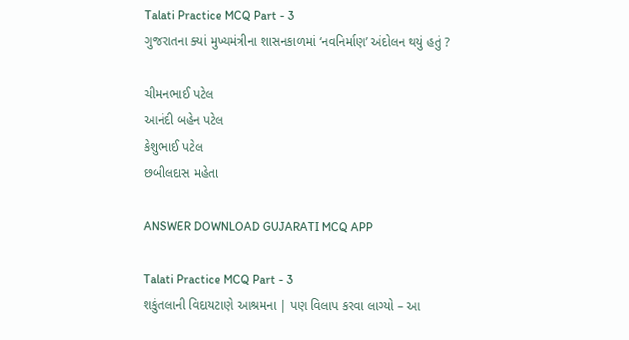Talati Practice MCQ Part - 3
ગુજરાતના ક્યાં મુખ્યમંત્રીના શાસનકાળમાં ‘નવનિર્માણ’ અંદોલન થયું હતું ?

ચીમનભાઈ પટેલ
આનંદી બહેન પટેલ
કેશુભાઈ પટેલ
છબીલદાસ મહેતા

ANSWER DOWNLOAD GUJARATI MCQ APP

Talati Practice MCQ Part - 3
શકુંતલાની વિદાયટાણે આશ્રમના | પણ વિલાપ કરવા લાગ્યો – આ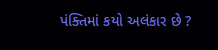પંક્તિમાં કયો અલંકાર છે ?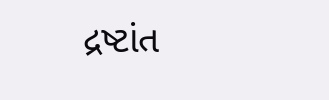દ્રષ્ટાંત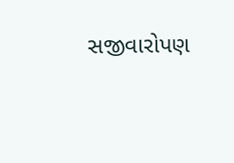સજીવારોપણ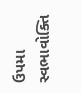ઉપમા
સ્વભાવોક્તિ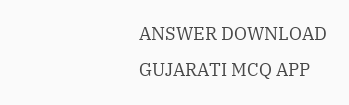ANSWER DOWNLOAD GUJARATI MCQ APP